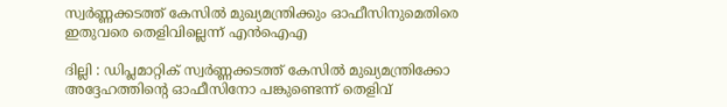സ്വര്‍ണ്ണക്കടത്ത് കേസില്‍ മുഖ്യമന്ത്രിക്കും ഓഫീസിനുമെതിരെ ഇതുവരെ തെളിവില്ലെന്ന് എന്‍ഐഎ

ദില്ലി : ഡിപ്ലമാറ്റിക് സ്വര്‍ണ്ണക്കടത്ത് കേസില്‍ മുഖ്യമന്ത്രിക്കോ അദ്ദേഹത്തിന്റെ ഓഫീസിനോ പങ്കുണ്ടെന്ന് തെളിവ്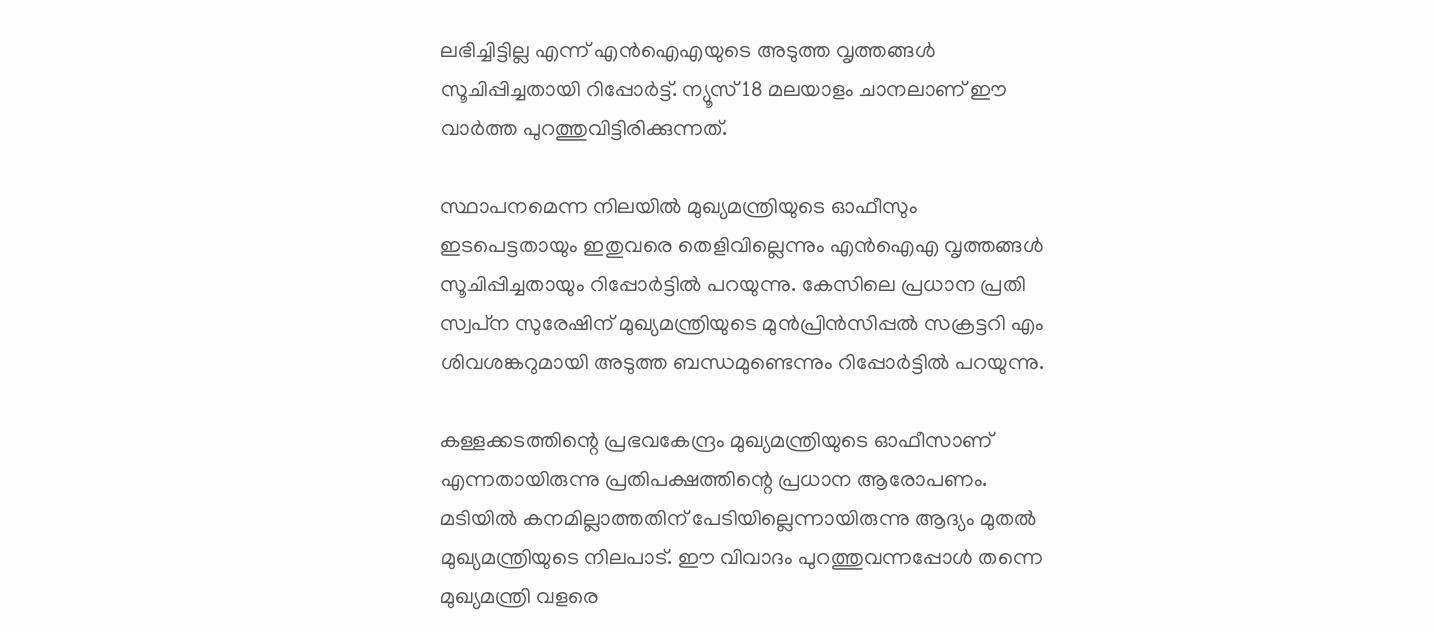ലഭിച്ചിട്ടില്ല എന്ന് എന്‍ഐഎയുടെ അടുത്ത വൃത്തങ്ങള്‍ സൂചിപ്പിച്ചതായി റിപ്പോര്‍ട്ട്. ന്യൂസ് 18 മലയാളം ചാനലാണ് ഈ വാര്‍ത്ത പുറത്തുവിട്ടിരിക്കുന്നത്.

സ്ഥാപനമെന്ന നിലയില്‍ മുഖ്യമന്ത്രിയുടെ ഓഫീസും ഇടപെട്ടതായും ഇതുവരെ തെളിവില്ലെന്നും എന്‍ഐഎ വൃത്തങ്ങള്‍ സൂചിപ്പിച്ചതായും റിപ്പോര്‍ട്ടില്‍ പറയുന്നു. കേസിലെ പ്രധാന പ്രതി സ്വപ്‌ന സുരേഷിന് മുഖ്യമന്ത്രിയുടെ മുന്‍പ്രിന്‍സിപ്പല്‍ സക്രട്ടറി എം ശിവശങ്കറുമായി അടുത്ത ബന്ധമുണ്ടെന്നും റിപ്പോര്‍ട്ടില്‍ പറയുന്നു.

കള്ളക്കടത്തിന്റെ പ്രഭവകേന്ദ്രം മുഖ്യമന്ത്രിയുടെ ഓഫീസാണ് എന്നതായിരുന്നു പ്രതിപക്ഷത്തിന്റെ പ്രധാന ആരോപണം. മടിയില്‍ കനമില്ലാത്തതിന് പേടിയില്ലെന്നായിരുന്നു ആദ്യം മുതല്‍ മുഖ്യമന്ത്രിയുടെ നിലപാട്. ഈ വിവാദം പുറത്തുവന്നപ്പോള്‍ തന്നെ മുഖ്യമന്ത്രി വളരെ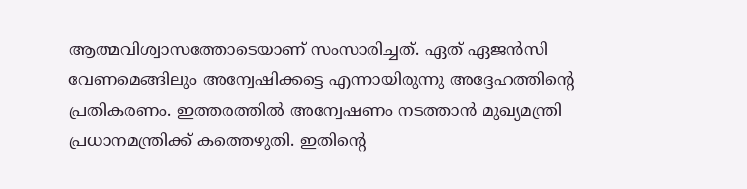ആത്മവിശ്വാസത്തോടെയാണ് സംസാരിച്ചത്. ഏത് ഏജന്‍സി വേണമെങ്ങിലും അന്വേഷിക്കട്ടെ എന്നായിരുന്നു അദ്ദേഹത്തിന്റെ പ്രതികരണം. ഇത്തരത്തില്‍ അന്വേഷണം നടത്താന്‍ മുഖ്യമന്ത്രി പ്രധാനമന്ത്രിക്ക് കത്തെഴുതി. ഇതിന്റെ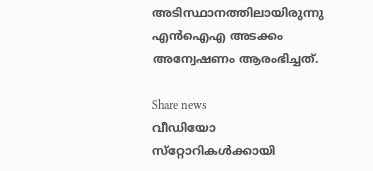അടിസ്ഥാനത്തിലായിരുന്നു എന്‍ഐഎ അടക്കം അന്വേഷണം ആരംഭിച്ചത്.

Share news
വീഡിയോ സ്‌റ്റോറികള്‍ക്കായി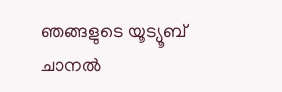ഞങ്ങളുടെ യൂട്യൂബ് ചാനല്‍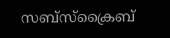സബ്‌സ്‌ക്രൈബ്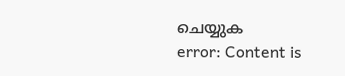ചെയ്യുക
error: Content is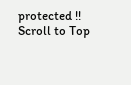protected !!
Scroll to Top